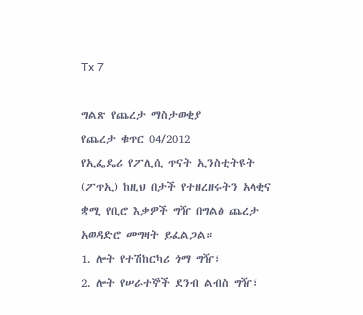Tx 7

ግልጽ የጨረታ ማስታወቂያ
የጨረታ ቁጥር 04/2012
የኢፌዴሪ የፖሊሲ ጥናት ኢንስቲትዩት (ፖጥኢ) ከዚህ በታች የተዘረዘሩትን አላቂና ቋሚ የቢሮ እቃዎች ግዥ በግልፅ ጨረታ አወዳድሮ መግዛት ይፈልጋል።
1. ሎት የተሽከርካሪ ጎማ ግዥ፣
2. ሎት የሠራተኞች ደንብ ልብስ ግዥ፣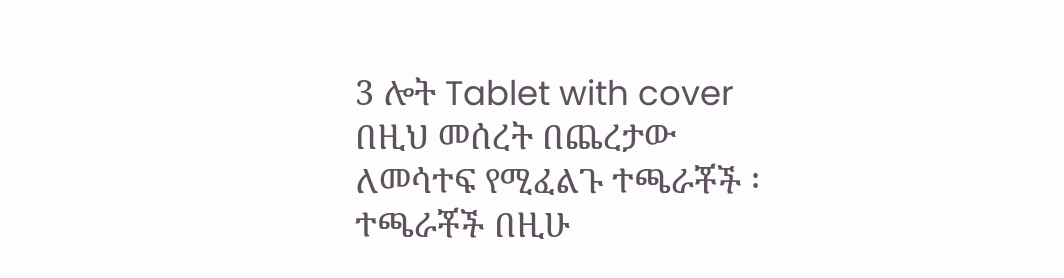3 ሎት Tablet with cover
በዚህ መሰረት በጨረታው ለመሳተፍ የሚፈልጉ ተጫራቾች ፡
ተጫራቾች በዚሁ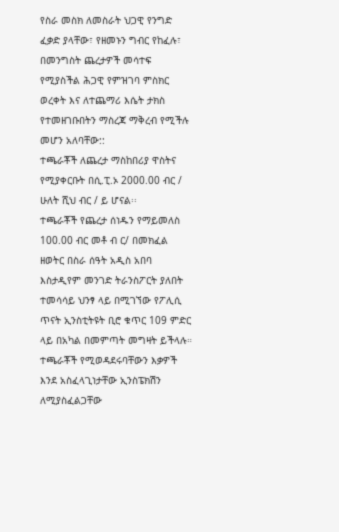የስራ መስክ ለመስራት ህጋዊ የንግድ ፈቃድ ያላቸው፣ የዘመኑን ግብር የከፈሉ፣ በመንግስት ጨረታዎች መሳተፍ የሚያስችል ሕጋዊ የምዝገባ ምስክር ወረቀት እና ለተጨማሪ እሴት ታክስ የተመዘገቡበትን ማስረጃ ማቅረብ የሚችሉ መሆን አለባቸው::
ተጫራቾች ለጨረታ ማስከበሪያ ዋስትና የሚያቀርቡት በሲ.ፒ.ኦ 2000.00 ብር / ሁለት ሺህ ብር / ይ ሆናል፡፡
ተጫራቾች የጨረታ ሰነዱን የማይመለስ 100.00 ብር መቶ ብ ር/ በመክፈል ዘወትር በስራ ሰዓት አዲስ አበባ እስታዲየም መንገድ ትራንስፖርት ያለበት ተመሳሳይ ህንፃ ላይ በሚገኘው የፖሊሲ ጥናት ኢንስቲትዩት ቢሮ ቁጥር 109 ምድር ላይ በአካል በመምጣት መግዛት ይችላሉ።
ተጫራቾች የሚወዳደሩባቸውን እቃዎች እንደ አስፈላጊነታቸው ኢንስፔክሽን ለሚያስፈልጋቸው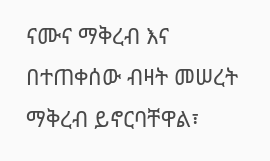ናሙና ማቅረብ እና በተጠቀሰው ብዛት መሠረት ማቅረብ ይኖርባቸዋል፣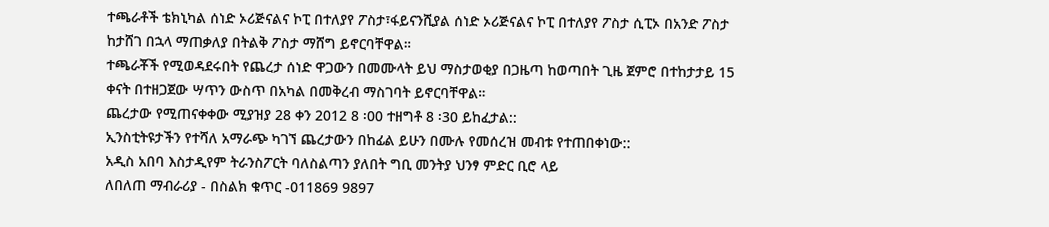ተጫራቶች ቴክኒካል ሰነድ ኦሪጅናልና ኮፒ በተለያየ ፖስታ፣ፋይናንሺያል ሰነድ ኦሪጅናልና ኮፒ በተለያየ ፖስታ ሲፒኦ በአንድ ፖስታ ከታሸገ በኋላ ማጠቃለያ በትልቅ ፖስታ ማሸግ ይኖርባቸዋል።
ተጫራቾች የሚወዳደሩበት የጨረታ ሰነድ ዋጋውን በመሙላት ይህ ማስታወቂያ በጋዜጣ ከወጣበት ጊዜ ጀምሮ በተከታታይ 15 ቀናት በተዘጋጀው ሣጥን ውስጥ በአካል በመቅረብ ማስገባት ይኖርባቸዋል።
ጨረታው የሚጠናቀቀው ሚያዝያ 28 ቀን 2012 8 ፡00 ተዘግቶ 8 ፡30 ይከፈታል::
ኢንስቲትዩታችን የተሻለ አማራጭ ካገኘ ጨረታውን በከፊል ይሁን በሙሉ የመሰረዝ መብቱ የተጠበቀነው::
አዲስ አበባ እስታዲየም ትራንስፖርት ባለስልጣን ያለበት ግቢ መንትያ ህንፃ ምድር ቢሮ ላይ
ለበለጠ ማብራሪያ - በስልክ ቁጥር -011869 9897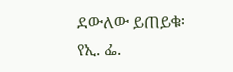ደውለው ይጠይቁ፡
የኢ. ፌ.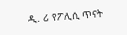ዲ. ሪ የፖሊሲ ጥናት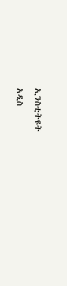ኢንስቲትዩት
አዲስ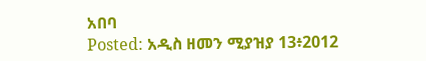አበባ
Posted: አዲስ ዘመን ሚያዝያ 13፥2012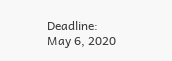Deadline: May 6, 2020